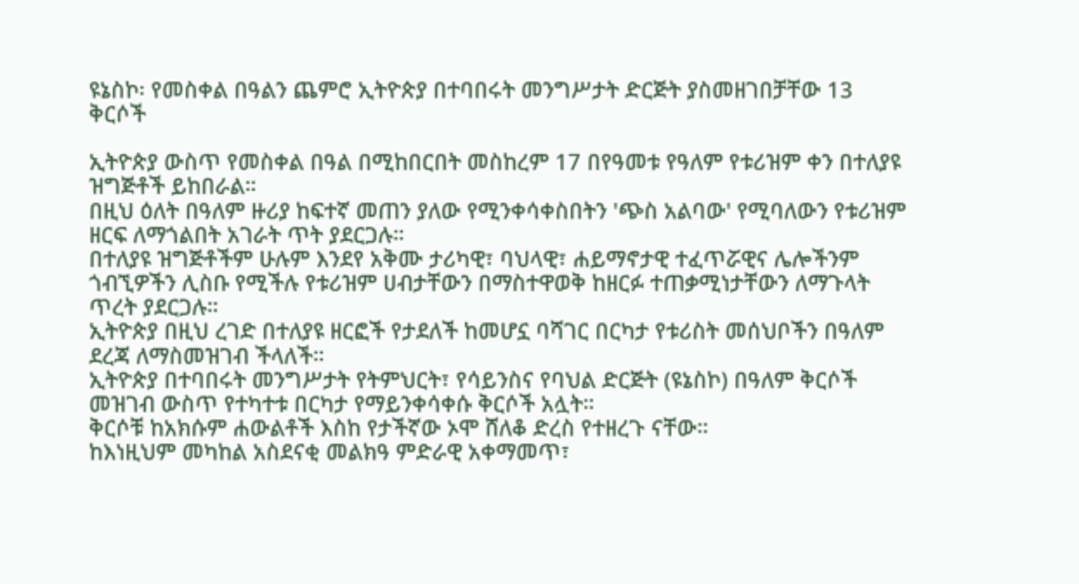ዩኔስኮ፡ የመስቀል በዓልን ጨምሮ ኢትዮጵያ በተባበሩት መንግሥታት ድርጅት ያስመዘገበቻቸው 13 ቅርሶች

ኢትዮጵያ ውስጥ የመስቀል በዓል በሚከበርበት መስከረም 17 በየዓመቱ የዓለም የቱሪዝም ቀን በተለያዩ ዝግጅቶች ይከበራል።
በዚህ ዕለት በዓለም ዙሪያ ከፍተኛ መጠን ያለው የሚንቀሳቀስበትን 'ጭስ አልባው' የሚባለውን የቱሪዝም ዘርፍ ለማጎልበት አገራት ጥት ያደርጋሉ።
በተለያዩ ዝግጅቶችም ሁሉም እንደየ አቅሙ ታሪካዊ፣ ባህላዊ፣ ሐይማኖታዊ ተፈጥሯዊና ሌሎችንም ጎብኚዎችን ሊስቡ የሚችሉ የቱሪዝም ሀብታቸውን በማስተዋወቅ ከዘርፉ ተጠቃሚነታቸውን ለማጉላት ጥረት ያደርጋሉ።
ኢትዮጵያ በዚህ ረገድ በተለያዩ ዘርፎች የታደለች ከመሆኗ ባሻገር በርካታ የቱሪስት መሰህቦችን በዓለም ደረጃ ለማስመዝገብ ችላለች።
ኢትዮጵያ በተባበሩት መንግሥታት የትምህርት፣ የሳይንስና የባህል ድርጅት (ዩኔስኮ) በዓለም ቅርሶች መዝገብ ውስጥ የተካተቱ በርካታ የማይንቀሳቀሱ ቅርሶች አሏት።
ቅርሶቹ ከአክሱም ሐውልቶች እስከ የታችኛው ኦሞ ሸለቆ ድረስ የተዘረጉ ናቸው።
ከእነዚህም መካከል አስደናቂ መልክዓ ምድራዊ አቀማመጥ፣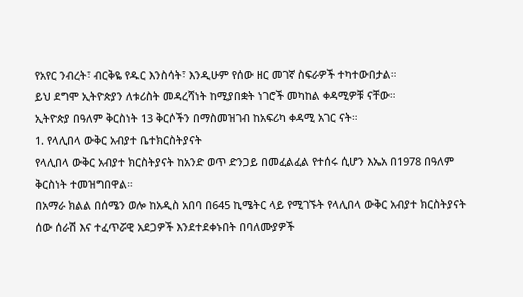የአየር ንብረት፣ ብርቅዬ የዱር እንስሳት፣ እንዲሁም የሰው ዘር መገኛ ስፍራዎች ተካተውበታል።
ይህ ደግሞ ኢትዮጵያን ለቱሪስት መዳረሻነት ከሚያበቋት ነገሮች መካከል ቀዳሚዎቹ ናቸው።
ኢትዮጵያ በዓለም ቅርስነት 13 ቅርሶችን በማስመዝገብ ከአፍሪካ ቀዳሚ አገር ናት።
1. የላሊበላ ውቅር አብያተ ቤተክርስትያናት
የላሊበላ ውቅር አብያተ ክርስትያናት ከአንድ ወጥ ድንጋይ በመፈልፈል የተሰሩ ሲሆን እኤአ በ1978 በዓለም ቅርስነት ተመዝግበዋል።
በአማራ ክልል በሰሜን ወሎ ከአዲስ አበባ በ645 ኪሜትር ላይ የሚገኙት የላሊበላ ውቅር አብያተ ክርስትያናት ሰው ሰራሽ እና ተፈጥሯዊ አደጋዎች እንደተደቀኑበት በባለሙያዎች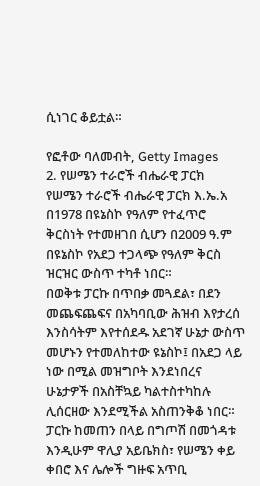ሲነገር ቆይቷል።

የፎቶው ባለመብት, Getty Images
2. የሠሜን ተራሮች ብሔራዊ ፓርክ
የሠሜን ተራሮች ብሔራዊ ፓርክ እ.ኤ.አ በ1978 በዩኔስኮ የዓለም የተፈጥሮ ቅርስነት የተመዘገበ ሲሆን በ2009 ዓ.ም በዩኔስኮ የአደጋ ተጋላጭ የዓለም ቅርስ ዝርዝር ውስጥ ተካቶ ነበር።
በወቅቱ ፓርኩ በጥበቃ መጓደል፣ በደን መጨፍጨፍና በአካባቢው ሕዝብ እየታረሰ እንስሳትም እየተሰደዱ አደገኛ ሁኔታ ውስጥ መሆኑን የተመለከተው ዩኔስኮ፤ በአደጋ ላይ ነው በሚል መዝግቦት እንደነበረና ሁኔታዎች በአስቸኳይ ካልተስተካከሉ ሊሰርዘው እንደሚችል አስጠንቅቆ ነበር።
ፓርኩ ከመጠን በላይ በግጦሽ በመጎዳቱ እንዲሁም ዋሊያ አይቤክስ፣ የሠሜን ቀይ ቀበሮ እና ሌሎች ግዙፍ አጥቢ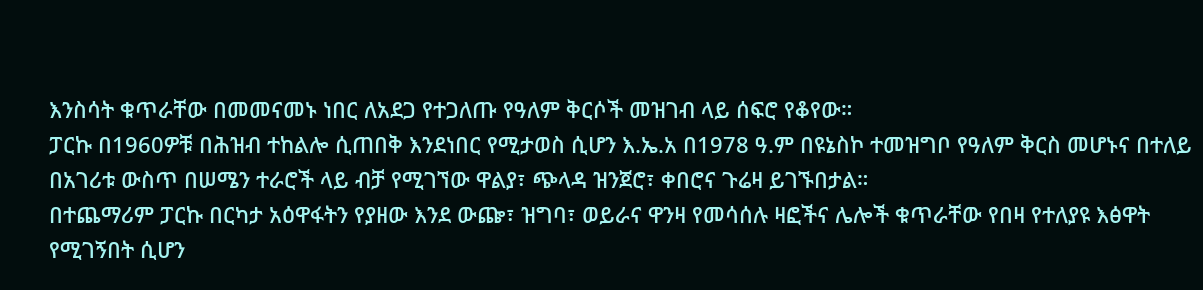እንስሳት ቁጥራቸው በመመናመኑ ነበር ለአደጋ የተጋለጡ የዓለም ቅርሶች መዝገብ ላይ ሰፍሮ የቆየው።
ፓርኩ በ1960ዎቹ በሕዝብ ተከልሎ ሲጠበቅ እንደነበር የሚታወስ ሲሆን እ.ኤ.አ በ1978 ዓ.ም በዩኔስኮ ተመዝግቦ የዓለም ቅርስ መሆኑና በተለይ በአገሪቱ ውስጥ በሠሜን ተራሮች ላይ ብቻ የሚገኘው ዋልያ፣ ጭላዳ ዝንጀሮ፣ ቀበሮና ጉሬዛ ይገኙበታል።
በተጨማሪም ፓርኩ በርካታ አዕዋፋትን የያዘው እንደ ውጬ፣ ዝግባ፣ ወይራና ዋንዛ የመሳሰሉ ዛፎችና ሌሎች ቁጥራቸው የበዛ የተለያዩ እፅዋት የሚገኝበት ሲሆን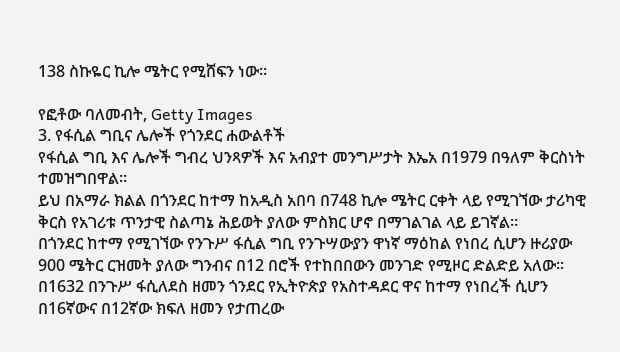138 ስኩዬር ኪሎ ሜትር የሚሸፍን ነው።

የፎቶው ባለመብት, Getty Images
3. የፋሲል ግቢና ሌሎች የጎንደር ሐውልቶች
የፋሲል ግቢ እና ሌሎች ግብረ ህንጻዎች እና አብያተ መንግሥታት እኤአ በ1979 በዓለም ቅርስነት ተመዝግበዋል።
ይህ በአማራ ክልል በጎንደር ከተማ ከአዲስ አበባ በ748 ኪሎ ሜትር ርቀት ላይ የሚገኘው ታሪካዊ ቅርስ የአገሪቱ ጥንታዊ ስልጣኔ ሕይወት ያለው ምስክር ሆኖ በማገልገል ላይ ይገኛል።
በጎንደር ከተማ የሚገኘው የንጉሥ ፋሲል ግቢ የንጉሣውያን ዋነኛ ማዕከል የነበረ ሲሆን ዙሪያው 900 ሜትር ርዝመት ያለው ግንብና በ12 በሮች የተከበበውን መንገድ የሚዞር ድልድይ አለው።
በ1632 በንጉሥ ፋሲለደስ ዘመን ጎንደር የኢትዮጵያ የአስተዳደር ዋና ከተማ የነበረች ሲሆን በ16ኛውና በ12ኛው ክፍለ ዘመን የታጠረው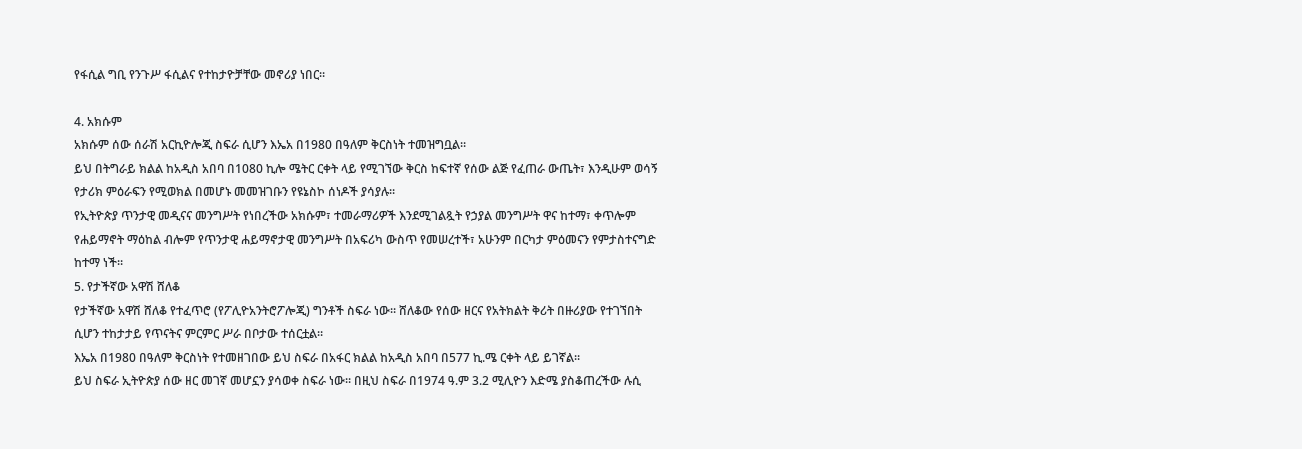የፋሲል ግቢ የንጉሥ ፋሲልና የተከታዮቻቸው መኖሪያ ነበር።

4. አክሱም
አክሱም ሰው ሰራሽ አርኪዮሎጂ ስፍራ ሲሆን እኤአ በ1980 በዓለም ቅርስነት ተመዝግቧል።
ይህ በትግራይ ክልል ከአዲስ አበባ በ1080 ኪሎ ሜትር ርቀት ላይ የሚገኘው ቅርስ ከፍተኛ የሰው ልጅ የፈጠራ ውጤት፣ እንዲሁም ወሳኝ የታሪክ ምዕራፍን የሚወክል በመሆኑ መመዝገቡን የዩኔስኮ ሰነዶች ያሳያሉ።
የኢትዮጵያ ጥንታዊ መዲናና መንግሥት የነበረችው አክሱም፣ ተመራማሪዎች እንደሚገልጿት የኃያል መንግሥት ዋና ከተማ፣ ቀጥሎም የሐይማኖት ማዕከል ብሎም የጥንታዊ ሐይማኖታዊ መንግሥት በአፍሪካ ውስጥ የመሠረተች፣ አሁንም በርካታ ምዕመናን የምታስተናግድ ከተማ ነች።
5. የታችኛው አዋሽ ሸለቆ
የታችኛው አዋሽ ሸለቆ የተፈጥሮ (የፖሊዮአንትሮፖሎጂ) ግንቶች ስፍራ ነው። ሸለቆው የሰው ዘርና የአትክልት ቅሪት በዙሪያው የተገኘበት ሲሆን ተከታታይ የጥናትና ምርምር ሥራ በቦታው ተሰርቷል።
እኤአ በ1980 በዓለም ቅርስነት የተመዘገበው ይህ ስፍራ በአፋር ክልል ከአዲስ አበባ በ577 ኪ.ሜ ርቀት ላይ ይገኛል።
ይህ ስፍራ ኢትዮጵያ ሰው ዘር መገኛ መሆኗን ያሳወቀ ስፍራ ነው። በዚህ ስፍራ በ1974 ዓ.ም 3.2 ሚሊዮን እድሜ ያስቆጠረችው ሉሲ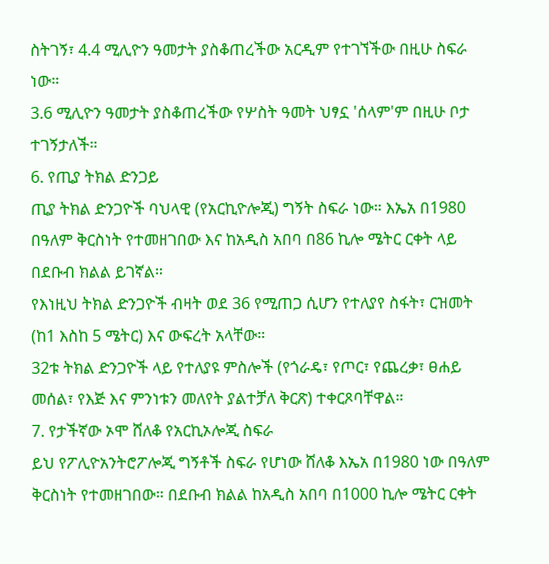ስትገኝ፣ 4.4 ሚሊዮን ዓመታት ያስቆጠረችው አርዲም የተገኘችው በዚሁ ስፍራ ነው።
3.6 ሚሊዮን ዓመታት ያስቆጠረችው የሦስት ዓመት ህፃኗ 'ሰላም'ም በዚሁ ቦታ ተገኝታለች።
6. የጢያ ትክል ድንጋይ
ጢያ ትክል ድንጋዮች ባህላዊ (የአርኪዮሎጂ) ግኝት ስፍራ ነው። እኤአ በ1980 በዓለም ቅርስነት የተመዘገበው እና ከአዲስ አበባ በ86 ኪሎ ሜትር ርቀት ላይ በደቡብ ክልል ይገኛል።
የእነዚህ ትክል ድንጋዮች ብዛት ወደ 36 የሚጠጋ ሲሆን የተለያየ ስፋት፣ ርዝመት (ከ1 እስከ 5 ሜትር) እና ውፍረት አላቸው።
32ቱ ትክል ድንጋዮች ላይ የተለያዩ ምስሎች (የጎራዴ፣ የጦር፣ የጨረቃ፣ ፀሐይ መሰል፣ የእጅ እና ምንነቱን መለየት ያልተቻለ ቅርጽ) ተቀርጾባቸዋል።
7. የታችኛው ኦሞ ሸለቆ የአርኪኦሎጂ ስፍራ
ይህ የፖሊዮአንትሮፖሎጂ ግኝቶች ስፍራ የሆነው ሸለቆ እኤአ በ1980 ነው በዓለም ቅርስነት የተመዘገበው። በደቡብ ክልል ከአዲስ አበባ በ1000 ኪሎ ሜትር ርቀት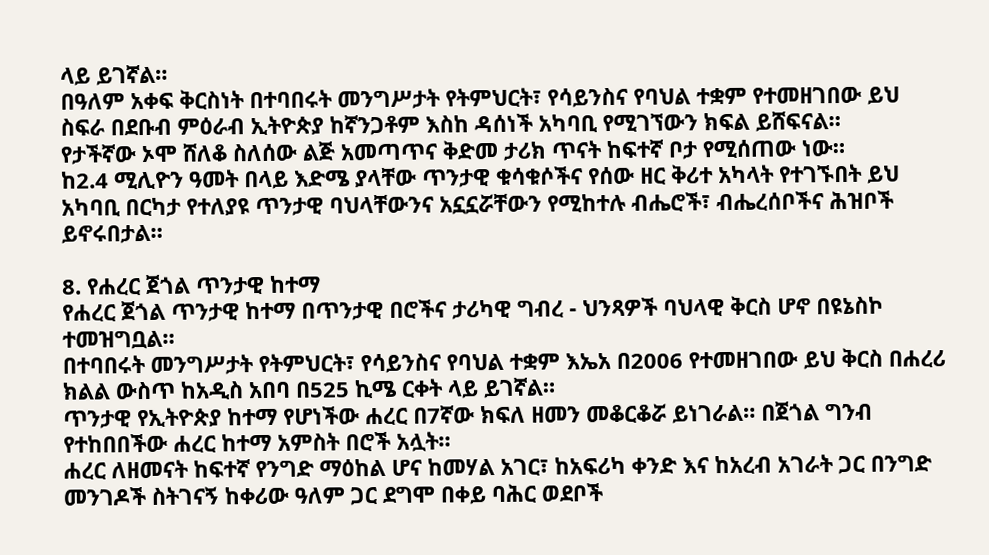ላይ ይገኛል።
በዓለም አቀፍ ቅርስነት በተባበሩት መንግሥታት የትምህርት፣ የሳይንስና የባህል ተቋም የተመዘገበው ይህ ስፍራ በደቡብ ምዕራብ ኢትዮጵያ ከኛንጋቶም እስከ ዳሰነች አካባቢ የሚገኘውን ክፍል ይሸፍናል።
የታችኛው ኦሞ ሸለቆ ስለሰው ልጅ አመጣጥና ቅድመ ታሪክ ጥናት ከፍተኛ ቦታ የሚሰጠው ነው።
ከ2.4 ሚሊዮን ዓመት በላይ እድሜ ያላቸው ጥንታዊ ቁሳቁሶችና የሰው ዘር ቅሪተ አካላት የተገኙበት ይህ አካባቢ በርካታ የተለያዩ ጥንታዊ ባህላቸውንና አኗኗሯቸውን የሚከተሉ ብሔሮች፣ ብሔረሰቦችና ሕዝቦች ይኖሩበታል።

8. የሐረር ጀጎል ጥንታዊ ከተማ
የሐረር ጀጎል ጥንታዊ ከተማ በጥንታዊ በሮችና ታሪካዊ ግብረ - ህንጻዎች ባህላዊ ቅርስ ሆኖ በዩኔስኮ ተመዝግቧል።
በተባበሩት መንግሥታት የትምህርት፣ የሳይንስና የባህል ተቋም እኤአ በ2006 የተመዘገበው ይህ ቅርስ በሐረሪ ክልል ውስጥ ከአዲስ አበባ በ525 ኪሜ ርቀት ላይ ይገኛል።
ጥንታዊ የኢትዮጵያ ከተማ የሆነችው ሐረር በ7ኛው ክፍለ ዘመን መቆርቆሯ ይነገራል። በጀጎል ግንብ የተከበበችው ሐረር ከተማ አምስት በሮች አሏት።
ሐረር ለዘመናት ከፍተኛ የንግድ ማዕከል ሆና ከመሃል አገር፣ ከአፍሪካ ቀንድ እና ከአረብ አገራት ጋር በንግድ መንገዶች ስትገናኝ ከቀሪው ዓለም ጋር ደግሞ በቀይ ባሕር ወደቦች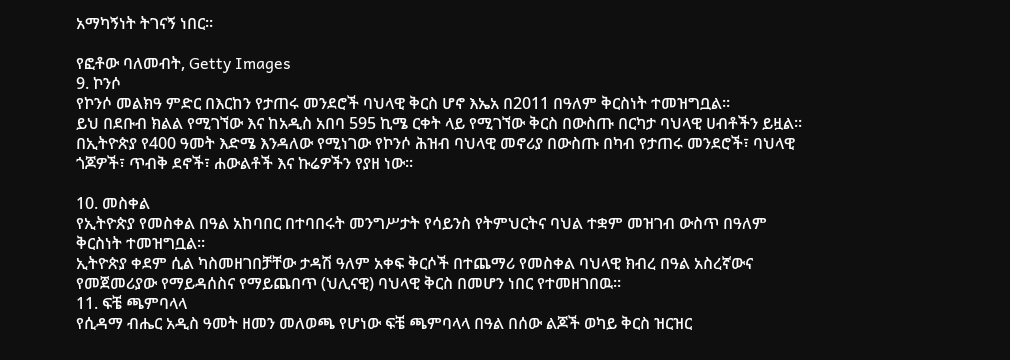አማካኝነት ትገናኝ ነበር።

የፎቶው ባለመብት, Getty Images
9. ኮንሶ
የኮንሶ መልክዓ ምድር በእርከን የታጠሩ መንደሮች ባህላዊ ቅርስ ሆኖ እኤአ በ2011 በዓለም ቅርስነት ተመዝግቧል።
ይህ በደቡብ ክልል የሚገኘው እና ከአዲስ አበባ 595 ኪሜ ርቀት ላይ የሚገኘው ቅርስ በውስጡ በርካታ ባህላዊ ሀብቶችን ይዟል።
በኢትዮጵያ የ400 ዓመት እድሜ እንዳለው የሚነገው የኮንሶ ሕዝብ ባህላዊ መኖሪያ በውስጡ በካብ የታጠሩ መንደሮች፣ ባህላዊ ጎጆዎች፣ ጥብቅ ደኖች፣ ሐውልቶች እና ኩሬዎችን የያዘ ነው።

10. መስቀል
የኢትዮጵያ የመስቀል በዓል አከባበር በተባበሩት መንግሥታት የሳይንስ የትምህርትና ባህል ተቋም መዝገብ ውስጥ በዓለም ቅርስነት ተመዝግቧል።
ኢትዮጵያ ቀደም ሲል ካስመዘገበቻቸው ታዳሽ ዓለም አቀፍ ቅርሶች በተጨማሪ የመስቀል ባህላዊ ክብረ በዓል አስረኛውና የመጀመሪያው የማይዳሰስና የማይጨበጥ (ህሊናዊ) ባህላዊ ቅርስ በመሆን ነበር የተመዘገበዉ።
11. ፍቼ ጫምባላላ
የሲዳማ ብሔር አዲስ ዓመት ዘመን መለወጫ የሆነው ፍቼ ጫምባላላ በዓል በሰው ልጆች ወካይ ቅርስ ዝርዝር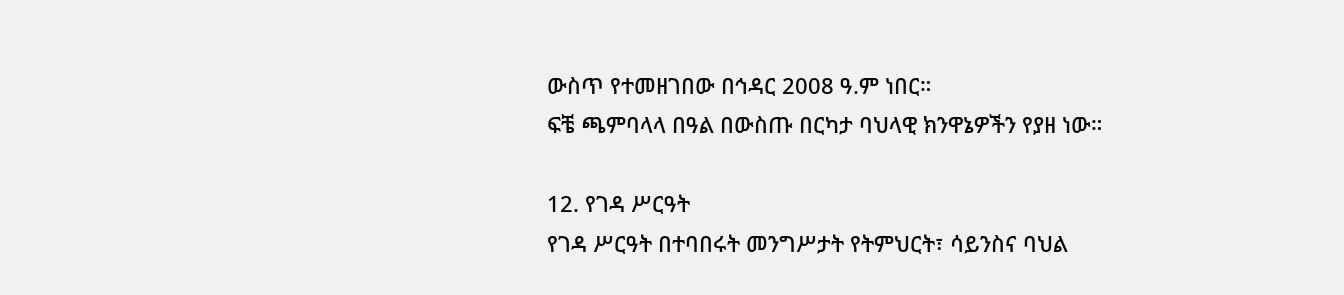ውስጥ የተመዘገበው በኅዳር 2008 ዓ.ም ነበር።
ፍቼ ጫምባላላ በዓል በውስጡ በርካታ ባህላዊ ክንዋኔዎችን የያዘ ነው።

12. የገዳ ሥርዓት
የገዳ ሥርዓት በተባበሩት መንግሥታት የትምህርት፣ ሳይንስና ባህል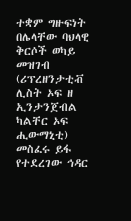ተቋም ግዙፍነት በሌላቸው ባህላዊ ቅርሶች ወካይ መዝገብ (ሪፕረዘንታቲቭ ሊስት ኦፍ ዘ ኢንታንጀብል ካልቸር ኦፍ ሒውማኒቲ) መስፈሩ ይፋ የተደረገው ኅዳር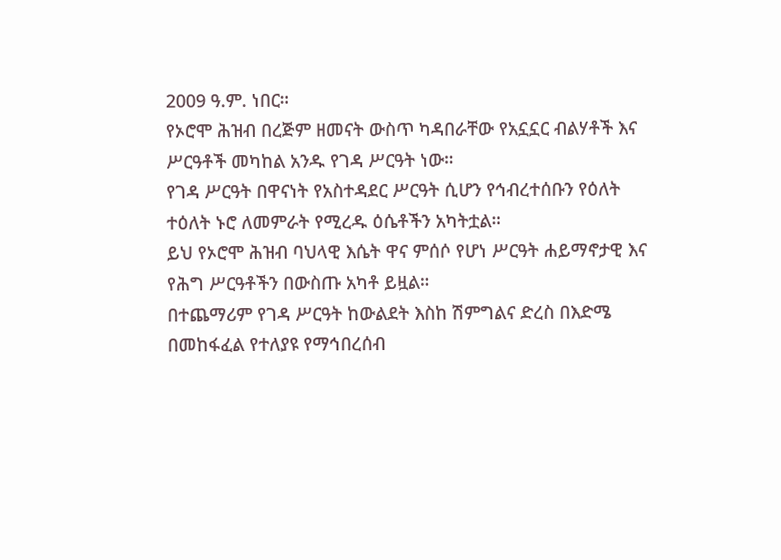2009 ዓ.ም. ነበር።
የኦሮሞ ሕዝብ በረጅም ዘመናት ውስጥ ካዳበራቸው የአኗኗር ብልሃቶች እና ሥርዓቶች መካከል አንዱ የገዳ ሥርዓት ነው።
የገዳ ሥርዓት በዋናነት የአስተዳደር ሥርዓት ሲሆን የኅብረተሰቡን የዕለት ተዕለት ኑሮ ለመምራት የሚረዱ ዕሴቶችን አካትቷል።
ይህ የኦሮሞ ሕዝብ ባህላዊ እሴት ዋና ምሰሶ የሆነ ሥርዓት ሐይማኖታዊ እና የሕግ ሥርዓቶችን በውስጡ አካቶ ይዟል።
በተጨማሪም የገዳ ሥርዓት ከውልደት እስከ ሽምግልና ድረስ በእድሜ በመከፋፈል የተለያዩ የማኅበረሰብ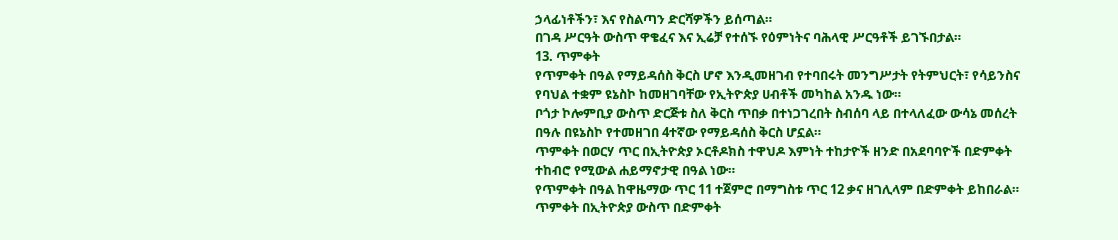ኃላፊነቶችን፣ እና የስልጣን ድርሻዎችን ይሰጣል።
በገዳ ሥርዓት ውስጥ ዋቄፈና እና ኢሬቻ የተሰኙ የዕምነትና ባሕላዊ ሥርዓቶች ይገኙበታል።
13. ጥምቀት
የጥምቀት በዓል የማይዳሰስ ቅርስ ሆኖ እንዲመዘገብ የተባበሩት መንግሥታት የትምህርት፣ የሳይንስና የባህል ተቋም ዩኔስኮ ከመዘገባቸው የኢትዮጵያ ሀብቶች መካከል አንዱ ነው።
ቦጎታ ኮሎምቢያ ውስጥ ድርጅቱ ስለ ቅርስ ጥበቃ በተነጋገረበት ስብሰባ ላይ በተላለፈው ውሳኔ መሰረት በዓሉ በዩኔስኮ የተመዘገበ 4ተኛው የማይዳሰስ ቅርስ ሆኗል።
ጥምቀት በወርሃ ጥር በኢትዮጵያ ኦርቶዶክስ ተዋህዶ እምነት ተከታዮች ዘንድ በአደባባዮች በድምቀት ተከብሮ የሚውል ሐይማኖታዊ በዓል ነው።
የጥምቀት በዓል ከዋዜማው ጥር 11 ተጀምሮ በማግስቱ ጥር 12 ቃና ዘገሊላም በድምቀት ይከበራል።
ጥምቀት በኢትዮጵያ ውስጥ በድምቀት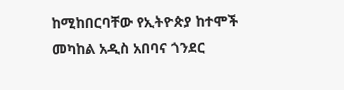ከሚከበርባቸው የኢትዮጵያ ከተሞች መካከል አዲስ አበባና ጎንደር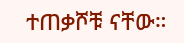ተጠቃሾቹ ናቸው።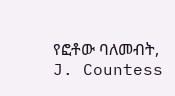የፎቶው ባለመብት, J. Countess